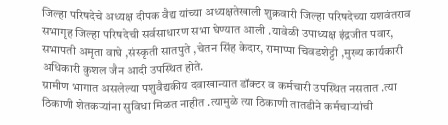जिल्हा परिषदेचे अध्यक्ष दीपक वैद्य यांच्या अध्यक्षतेखाली शुक्रवारी जिल्हा परिषदेच्या यशवंतराव सभागृह जिल्हा परिषदेची सर्वसाधारण सभा घेण्यात आली .यावेळी उपाध्यक्ष इंद्रजीत पवार, सभापती अमृता वाघे ,संस्कृती सातपुते ,चेतन सिंह केदार, रामाप्पा चिवडशेट्टी ,मुख्य कार्यकारी अधिकारी कुशल जैन आदी उपस्थित होते.
ग्रामीण भागात असलेल्या पशुवैद्यकीय दवाखान्यात डॉक्टर व कर्मचारी उपस्थित नसतात .त्या ठिकाणी शेतकऱ्यांना सुविधा मिळत नाहीत .त्यामुळे त्या ठिकाणी तातडीने कर्मचाऱ्यांची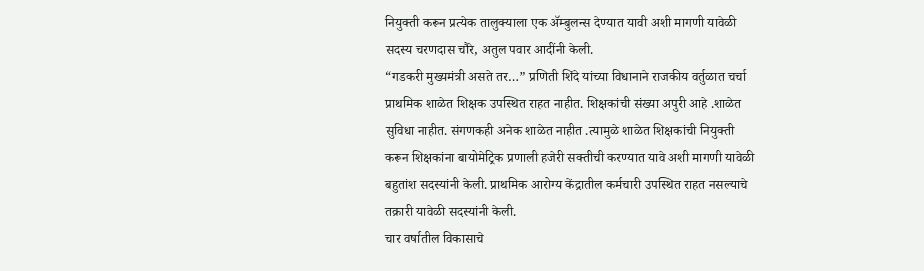नियुक्ती करून प्रत्येक तालुक्याला एक ॲम्बुलन्स देण्यात यावी अशी मागणी यावेळी सदस्य चरणदास चौरे, अतुल पवार आदींनी केली.
“गडकरी मुख्यमंत्री असते तर…” प्रणिती शिंदे यांच्या विधानाने राजकीय वर्तुळात चर्चा
प्राथमिक शाळेत शिक्षक उपस्थित राहत नाहीत. शिक्षकांची संख्या अपुरी आहे .शाळेत सुविधा नाहीत. संगणकही अनेक शाळेत नाहीत .त्यामुळे शाळेत शिक्षकांची नियुक्ती करून शिक्षकांना बायोमेट्रिक प्रणाली हजेरी सक्तीची करण्यात यावे अशी मागणी यावेळी बहुतांश सदस्यांनी केली. प्राथमिक आरोग्य केंद्रातील कर्मचारी उपस्थित राहत नसल्याचे तक्रारी यावेळी सदस्यांनी केली.
चार वर्षातील विकासाचे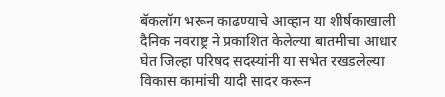बॅकलॉग भरून काढण्याचे आव्हान या शीर्षकाखाली दैनिक नवराष्ट्र ने प्रकाशित केलेल्या बातमीचा आधार घेत जिल्हा परिषद सदस्यांनी या सभेत रखडलेल्या विकास कामांची यादी सादर करून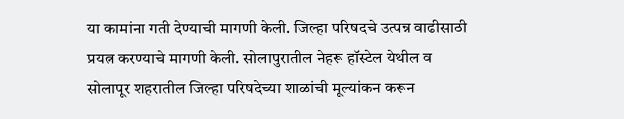या कामांना गती देण्याची मागणी केली. जिल्हा परिषदचे उत्पन्न वाढीसाठी प्रयत्न करण्याचे मागणी केली. सोलापुरातील नेहरू हॉस्टेल येथील व सोलापूर शहरातील जिल्हा परिषदेच्या शाळांची मूल्यांकन करून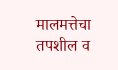मालमत्तेचा तपशील व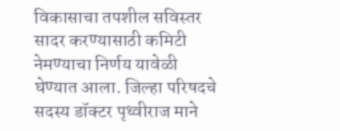विकासाचा तपशील सविस्तर सादर करण्यासाठी कमिटी नेमण्याचा निर्णय यावेळी घेण्यात आला. जिल्हा परिषदचे सदस्य डॉक्टर पृथ्वीराज माने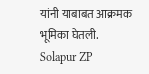यांनी याबाबत आक्रमक भूमिका घेतली.
Solapur ZP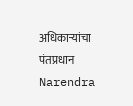अधिकाऱ्यांचा पंतप्रधान Narendra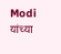Modi यांच्या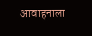आवाहनाला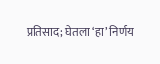प्रतिसाद; घेतला ‘हा’ निर्णय